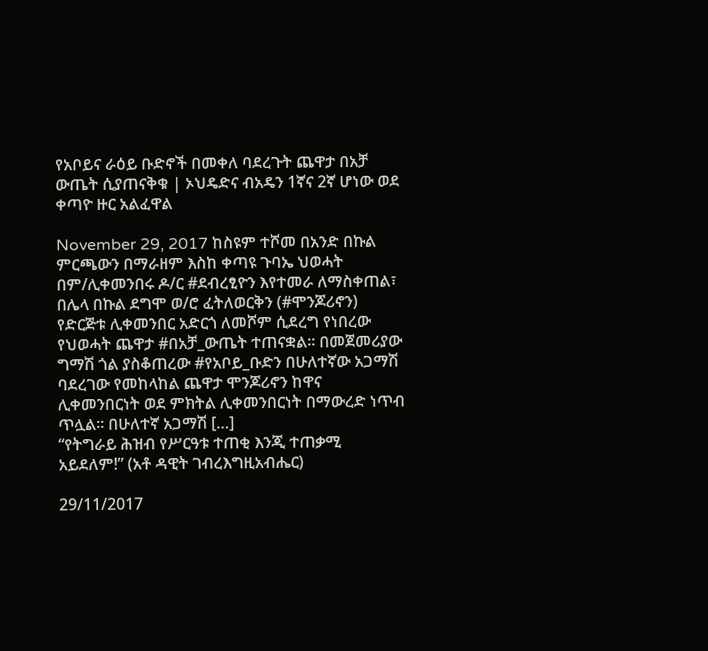የአቦይና ራዕይ ቡድኖች በመቀለ ባደረጉት ጨዋታ በአቻ ውጤት ሲያጠናቅቁ | ኦህዴድና ብአዴን 1ኛና 2ኛ ሆነው ወደ ቀጣዮ ዙር አልፈዋል

November 29, 2017 ከስዩም ተሾመ በአንድ በኩል ምርጫውን በማራዘም እስከ ቀጣዩ ጉባኤ ህወሓት በም/ሊቀመንበሩ ዶ/ር #ደብረፂዮን እየተመራ ለማስቀጠል፣ በሌላ በኩል ደግሞ ወ/ሮ ፈትለወርቅን (#ሞንጆሪኖን) የድርጅቱ ሊቀመንበር አድርጎ ለመሾም ሲደረግ የነበረው የህወሓት ጨዋታ #በአቻ_ውጤት ተጠናቋል፡፡ በመጀመሪያው ግማሽ ጎል ያስቆጠረው #የአቦይ_ቡድን በሁለተኛው አጋማሽ ባደረገው የመከላከል ጨዋታ ሞንጆሪኖን ከዋና ሊቀመንበርነት ወደ ምክትል ሊቀመንበርነት በማውረድ ነጥብ ጥሏል፡፡ በሁለተኛ አጋማሽ […]
“የትግራይ ሕዝብ የሥርዓቱ ተጠቂ እንጂ ተጠቃሚ አይደለም!” (አቶ ዳዊት ገብረእግዚአብሔር)

29/11/2017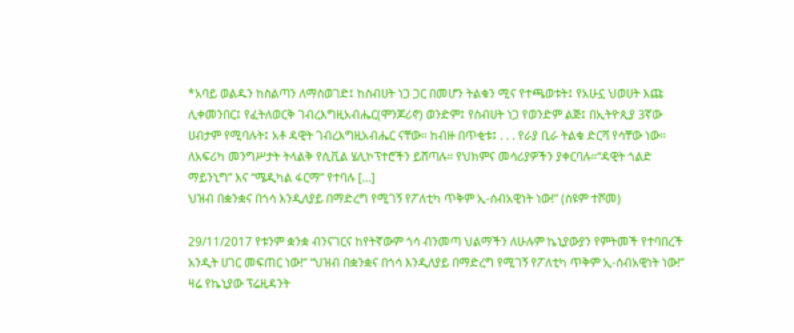*አባይ ወልዱን ከስልጣን ለማስወገድ፤ ከስብሀት ነጋ ጋር በመሆን ትልቁን ሚና የተጫወቱት፤ የአሁኗ ህወሀት እጩ ሊቀመንበር፤ የፈትለወርቅ ገብረእግዚአብሔር(ሞንጆሪኖ) ወንድም፤ የስብሀት ነጋ የወንድም ልጅ፤ በኢትዮጲያ 3ኛው ሀብታም የሚባሉት፤ አቶ ዳዊት ገብረእግዚአብሔር ናቸው። ከብዙ በጥቂቱ፤ . . . የራያ ቢራ ትልቁ ድርሻ የሳቸው ነው። ለአፍሪካ መንግሥታት ትላልቅ የሲቪል ሄሊኮፕተሮችን ይሸጣሉ። የህክምና መሳሪያዎችን ያቀርባሉ።“ዳዊት ጎልድ ማይንኒግ” እና “ሜዲካል ፋርማ” የተባሉ […]
ህዝብ በቋንቋና በጎሳ እንዲለያይ በማድረግ የሚገኝ የፖለቲካ ጥቅም ኢ-ሰብአዊነት ነው!” (ስዩም ተሾመ)

29/11/2017 የቱንም ቋንቋ ብንናገርና ከየትኛውም ጎሳ ብንመጣ ህልማችን ለሁሉም ኬኒያውያን የምትመች የተባበረች አንዲት ሀገር መፍጠር ነው!” “ህዝብ በቋንቋና በጎሳ እንዲለያይ በማድረግ የሚገኝ የፖለቲካ ጥቅም ኢ-ሰብአዊነት ነው!” ዛሬ የኬኒያው ፕሬዚዳንት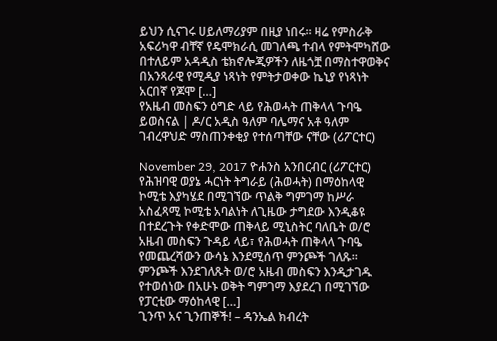ይህን ሲናገሩ ሀይለማሪያም በዚያ ነበሩ። ዛሬ የምስራቅ አፍሪካዋ ብቸኛ የዴሞክራሲ መገለጫ ተብላ የምትሞካሸው በተለይም አዳዲስ ቴክኖሎጂዎችን ለዜጎቿ በማስተዋወቅና በአንጻራዊ የሚዲያ ነጻነት የምትታወቀው ኬኒያ የነጻነት አርበኛ የጆሞ […]
የአዜብ መስፍን ዕግድ ላይ የሕወሓት ጠቅላላ ጉባዔ ይወስናል | ዶ/ር አዲስ ዓለም ባሌማና አቶ ዓለም ገብረዋህድ ማስጠንቀቂያ የተሰጣቸው ናቸው (ሪፖርተር)

November 29, 2017 ዮሐንስ አንበርብር (ሪፖርተር) የሕዝባዊ ወያኔ ሓርነት ትግራይ (ሕወሓት) በማዕከላዊ ኮሚቴ እያካሄደ በሚገኘው ጥልቅ ግምገማ ከሥራ አስፈጻሚ ኮሚቴ አባልነት ለጊዜው ታግደው እንዲቆዩ በተደረጉት የቀድሞው ጠቅላይ ሚኒስትር ባለቤት ወ/ሮ አዜብ መስፍን ጉዳይ ላይ፣ የሕወሓት ጠቅላላ ጉባዔ የመጨረሻውን ውሳኔ እንደሚሰጥ ምንጮች ገለጹ፡፡ ምንጮች እንደገለጹት ወ/ሮ አዜብ መስፍን እንዲታገዱ የተወሰነው በአሁኑ ወቅት ግምገማ እያደረገ በሚገኘው የፓርቲው ማዕከላዊ […]
ጊንጥ አና ጊንጠኞች! – ዳንኤል ክብረት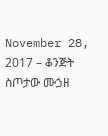November 28, 2017 – ቆንጅት ስጦታው ሙኃዘ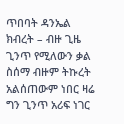ጥበባት ዳንኤል ክብረት – ብዙ ጊዜ ጊንጥ የሚለውን ቃል ስሰማ ብዙም ትኩረት አልሰጠውም ነበር ዛሬ ግን ጊንጥ አሪፍ ነገር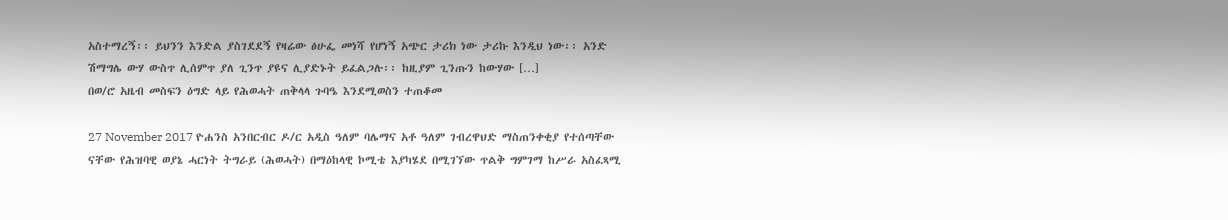አስተማረኝ፡፡ ይህንን እንድል ያስገደደኝ የዛሬው ፅሁፌ መነሻ የሆነኝ አጭር ታሪክ ነው ታሪኩ እንዲህ ነው፡፡ አንድ ሽማግሌ ውሃ ውስጥ ሊሰምጥ ያለ ጊንጥ ያዩና ሊያድኑት ይፈልጋሉ፡፡ ከዚያም ጊንጡን ከውሃው […]
በወ/ሮ አዜብ መስፍን ዕግድ ላይ የሕወሓት ጠቅላላ ጉባዔ እንደሚወስን ተጠቆመ

27 November 2017 ዮሐንስ አንበርብር ዶ/ር አዲስ ዓለም ባሌማና አቶ ዓለም ገብረዋህድ ማስጠንቀቂያ የተሰጣቸው ናቸው የሕዝባዊ ወያኔ ሓርነት ትግራይ (ሕወሓት) በማዕከላዊ ኮሚቴ እያካሄደ በሚገኘው ጥልቅ ግምገማ ከሥራ አስፈጻሚ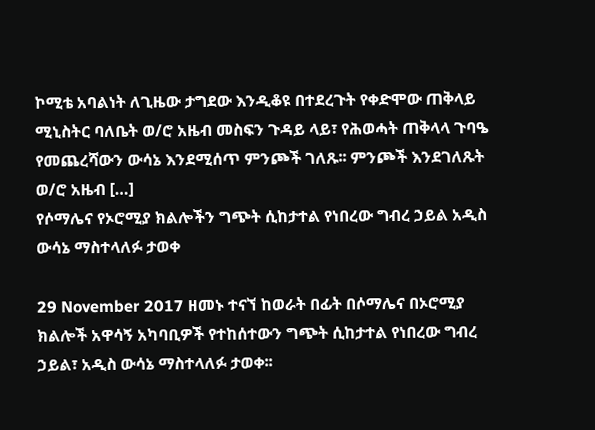ኮሚቴ አባልነት ለጊዜው ታግደው እንዲቆዩ በተደረጉት የቀድሞው ጠቅላይ ሚኒስትር ባለቤት ወ/ሮ አዜብ መስፍን ጉዳይ ላይ፣ የሕወሓት ጠቅላላ ጉባዔ የመጨረሻውን ውሳኔ እንደሚሰጥ ምንጮች ገለጹ፡፡ ምንጮች እንደገለጹት ወ/ሮ አዜብ […]
የሶማሌና የኦሮሚያ ክልሎችን ግጭት ሲከታተል የነበረው ግብረ ኃይል አዲስ ውሳኔ ማስተላለፉ ታወቀ

29 November 2017 ዘመኑ ተናኘ ከወራት በፊት በሶማሌና በኦሮሚያ ክልሎች አዋሳኝ አካባቢዎች የተከሰተውን ግጭት ሲከታተል የነበረው ግብረ ኃይል፣ አዲስ ውሳኔ ማስተላለፉ ታወቀ፡፡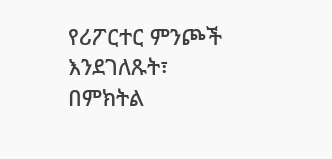የሪፖርተር ምንጮች እንደገለጹት፣ በምክትል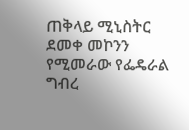ጠቅላይ ሚኒስትር ደመቀ መኮንን የሚመራው የፌዴራል ግብረ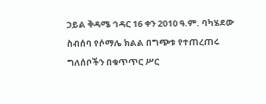ኃይል ቅዳሜ ኅዳር 16 ቀን 2010 ዓ.ም. ባካሄደው ስብሰባ የሶማሌ ክልል በግጭቱ የተጠረጠሩ ግለሰቦችን በቁጥጥር ሥር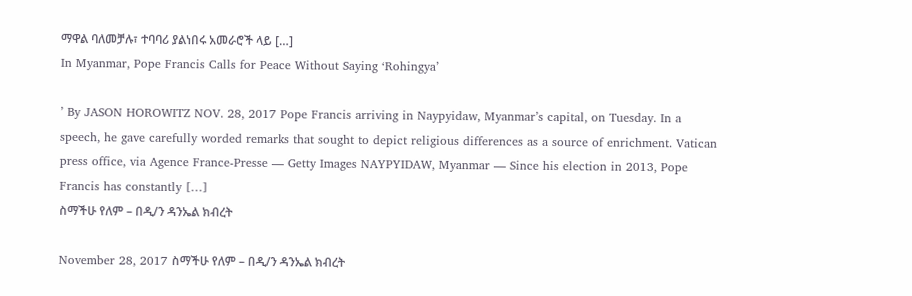ማዋል ባለመቻሉ፣ ተባባሪ ያልነበሩ አመራሮች ላይ […]
In Myanmar, Pope Francis Calls for Peace Without Saying ‘Rohingya’

’ By JASON HOROWITZ NOV. 28, 2017 Pope Francis arriving in Naypyidaw, Myanmar’s capital, on Tuesday. In a speech, he gave carefully worded remarks that sought to depict religious differences as a source of enrichment. Vatican press office, via Agence France-Presse — Getty Images NAYPYIDAW, Myanmar — Since his election in 2013, Pope Francis has constantly […]
ስማችሁ የለም – በዲ/ን ዳንኤል ክብረት

November 28, 2017 ስማችሁ የለም – በዲ/ን ዳንኤል ክብረት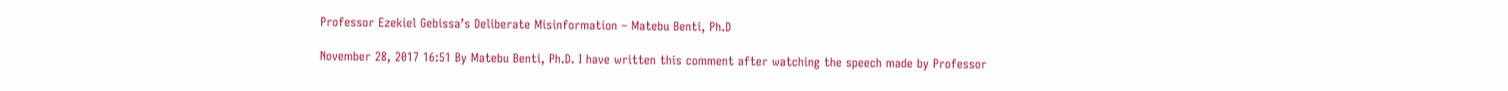Professor Ezekiel Gebissa’s Deliberate Misinformation – Matebu Benti, Ph.D

November 28, 2017 16:51 By Matebu Benti, Ph.D. I have written this comment after watching the speech made by Professor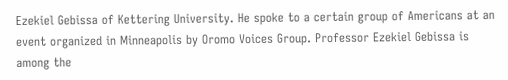Ezekiel Gebissa of Kettering University. He spoke to a certain group of Americans at an event organized in Minneapolis by Oromo Voices Group. Professor Ezekiel Gebissa is among the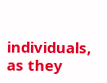individuals, as they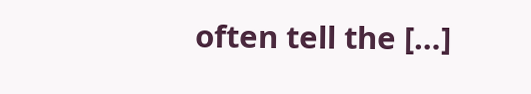often tell the […]